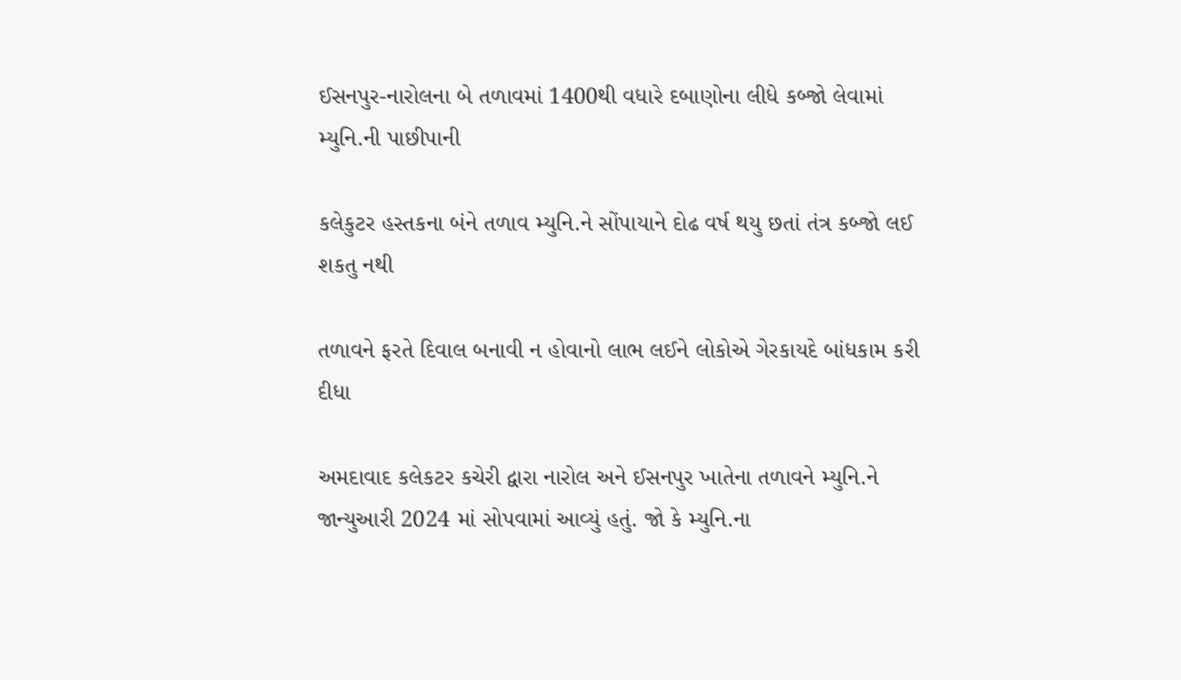ઈસનપુર-નારોલના બે તળાવમાં 1400થી વધારે દબાણોના લીધે કબ્જો લેવામાં મ્યુનિ.ની પાછીપાની

કલેકુટર હસ્તકના બંને તળાવ મ્યુનિ.ને સોંપાયાને દોઢ વર્ષ થયુ છતાં તંત્ર કબ્જો લઈ શકતુ નથી

તળાવને ફરતે દિવાલ બનાવી ન હોવાનો લાભ લઈને લોકોએ ગેરકાયદે બાંધકામ કરી દીધા

અમદાવાદ કલેકટર કચેરી દ્વારા નારોલ અને ઈસનપુર ખાતેના તળાવને મ્યુનિ.ને જાન્યુઆરી 2024 માં સોપવામાં આવ્યું હતું. જો કે મ્યુનિ.ના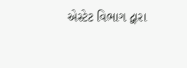એસ્ટેટ વિભાગ દ્વારા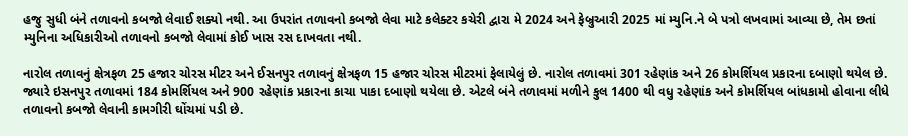હજુ સુધી બંને તળાવનો કબજો લેવાઈ શક્યો નથી. આ ઉપરાંત તળાવનો કબજો લેવા માટે કલેક્ટર કચેરી દ્વારા મે 2024 અને ફેબ્રુઆરી 2025 માં મ્યુનિ.ને બે પત્રો લખવામાં આવ્યા છે, તેમ છતાં મ્યુનિના અધિકારીઓ તળાવનો કબજો લેવામાં કોઈ ખાસ રસ દાખવતા નથી.

નારોલ તળાવનું ક્ષેત્રફળ 25 હજાર ચોરસ મીટર અને ઈસનપુર તળાવનું ક્ષેત્રફળ 15 હજાર ચોરસ મીટરમાં ફેલાયેલું છે. નારોલ તળાવમાં 301 રહેણાંક અને 26 કોમર્શિયલ પ્રકારના દબાણો થયેલ છે. જ્યારે ઇસનપુર તળાવમાં 184 કોમર્શિયલ અને 900 રહેણાંક પ્રકારના કાચા પાકા દબાણો થયેલા છે. એટલે બંને તળાવમાં મળીને કુલ 1400 થી વધુ રહેણાંક અને કોમર્શિયલ બાંધકામો હોવાના લીધે તળાવનો કબજો લેવાની કામગીરી ઘોંચમાં પડી છે.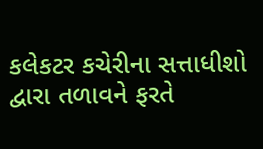કલેકટર કચેરીના સત્તાધીશો દ્વારા તળાવને ફરતે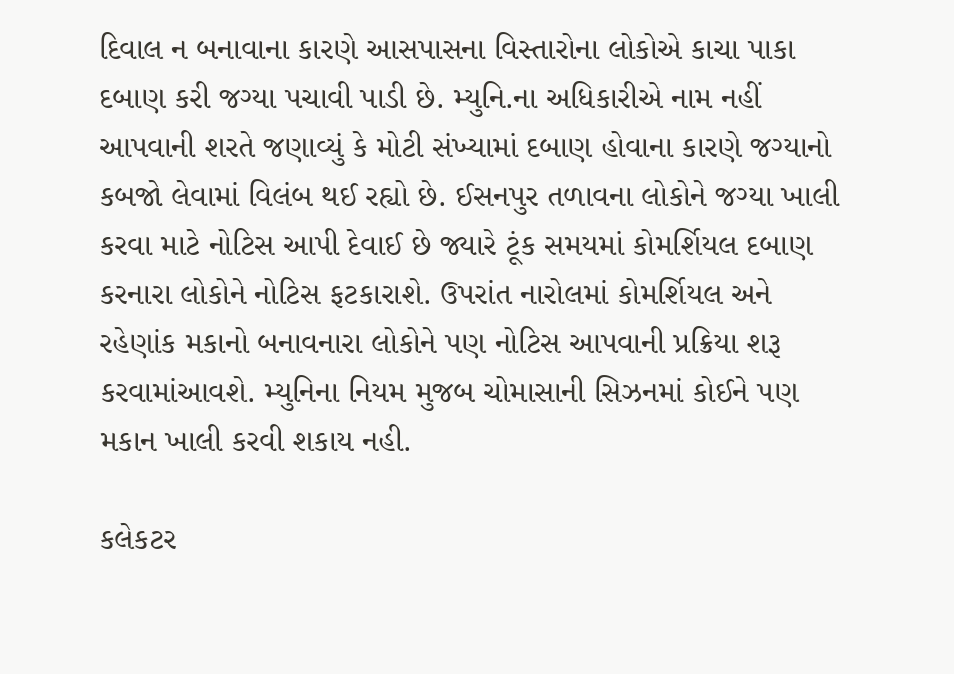દિવાલ ન બનાવાના કારણે આસપાસના વિસ્તારોના લોકોએ કાચા પાકા દબાણ કરી જગ્યા પચાવી પાડી છે. મ્યુનિ.ના અધિકારીએ નામ નહીં આપવાની શરતે જણાવ્યું કે મોટી સંખ્યામાં દબાણ હોવાના કારણે જગ્યાનો કબજો લેવામાં વિલંબ થઈ રહ્યો છે. ઈસનપુર તળાવના લોકોને જગ્યા ખાલી કરવા માટે નોટિસ આપી દેવાઈ છે જ્યારે ટૂંક સમયમાં કોમર્શિયલ દબાણ કરનારા લોકોને નોટિસ ફટકારાશે. ઉપરાંત નારોલમાં કોમર્શિયલ અને રહેણાંક મકાનો બનાવનારા લોકોને પણ નોટિસ આપવાની પ્રક્રિયા શરૂ કરવામાંઆવશે. મ્યુનિના નિયમ મુજબ ચોમાસાની સિઝનમાં કોઈને પણ મકાન ખાલી કરવી શકાય નહી.

કલેકટર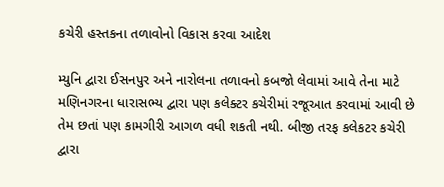કચેરી હસ્તકના તળાવોનો વિકાસ કરવા આદેશ

મ્યુનિ દ્વારા ઈસનપુર અને નારોલના તળાવનો કબજો લેવામાં આવે તેના માટે મણિનગરના ધારાસભ્ય દ્વારા પણ કલેક્ટર કચેરીમાં રજૂઆત કરવામાં આવી છે તેમ છતાં પણ કામગીરી આગળ વધી શકતી નથી. બીજી તરફ કલેકટર કચેરી દ્વારા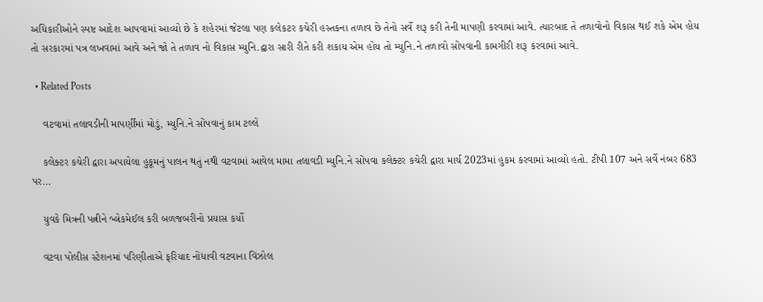અધિકારીઓને સ્પષ્ટ આદેશ આપવામાં આવ્યો છે કે શહેરમાં જેટલા પણ કલેકટર કચેરી હસ્તકના તળાવ છે તેનો સર્વે શરૂ કરી તેની માપણી કરવામાં આવે. ત્યારબાદ તે તળાવોનો વિકાસ થઈ શકે એમ હોય તો સરકારમાં પત્ર લખવામાં આવે અને જો તે તળાવ નો વિકાસ મ્યુનિ.દ્વારા સારી રીતે કરી શકાય એમ હોય તો મ્યુનિ.ને તળાવો સોંપવાની કામગીરી શરૂ કરવામાં આવે.

  • Related Posts

    વટવામાં તલાવડીની માપર્ણીમાં મોડું, મ્યુનિ.ને સોંપવાનું કામ ટલ્લે

    કલેક્ટર કચેરી દ્વારા અપાયેલા હુકૂમનું પાલન થતું નથી વટવામાં આવેલ મામા તલાવડી મ્યુનિ.ને સોંપવા કલેક્ટર કચેરી દ્વારા માર્ચ 2023માં હુકમ કરવામાં આવ્યો હતો. ટીપી 107 અને સર્વે નંબર 683 પર…

    યુવકે મિત્રની પત્નીને બ્લેકમેઈલ કરી બળજબરીનો પ્રયાસ કર્યો

    વટવા પોલીસ સ્ટેશનમાં પરિણીતાએ ફરિયાદ નોંધાવી વટવાના વિંઝોલ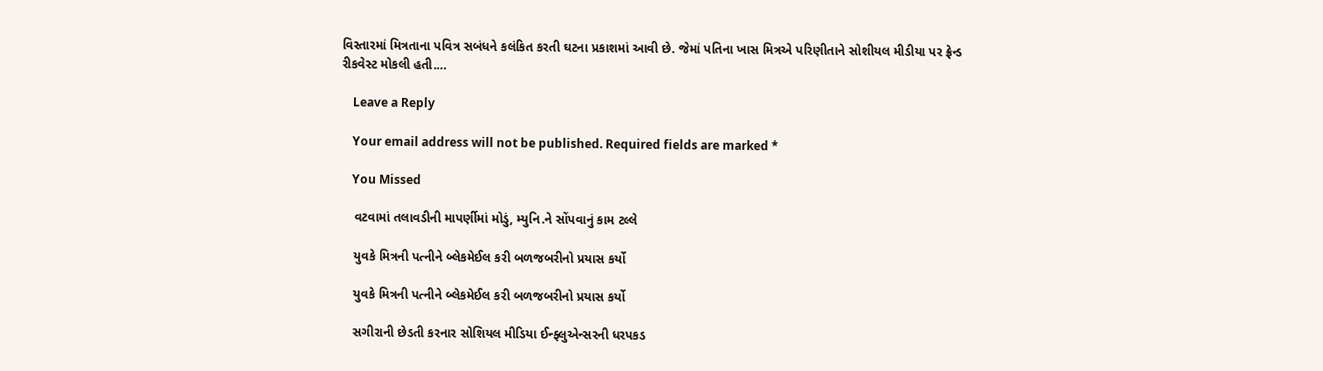વિસ્તારમાં મિત્રતાના પવિત્ર સબંધને કલંકિત કરતી ઘટના પ્રકાશમાં આવી છે. જેમાં પતિના ખાસ મિત્રએ પરિણીતાને સોશીયલ મીડીયા પર ફ્રેન્ડ રીકવેસ્ટ મોકલી હતી.…

    Leave a Reply

    Your email address will not be published. Required fields are marked *

    You Missed

    વટવામાં તલાવડીની માપર્ણીમાં મોડું, મ્યુનિ.ને સોંપવાનું કામ ટલ્લે

    યુવકે મિત્રની પત્નીને બ્લેકમેઈલ કરી બળજબરીનો પ્રયાસ કર્યો

    યુવકે મિત્રની પત્નીને બ્લેકમેઈલ કરી બળજબરીનો પ્રયાસ કર્યો

    સગીરાની છેડતી કરનાર સોશિયલ મીડિયા ઈન્ફ્લુએન્સરની ધરપકડ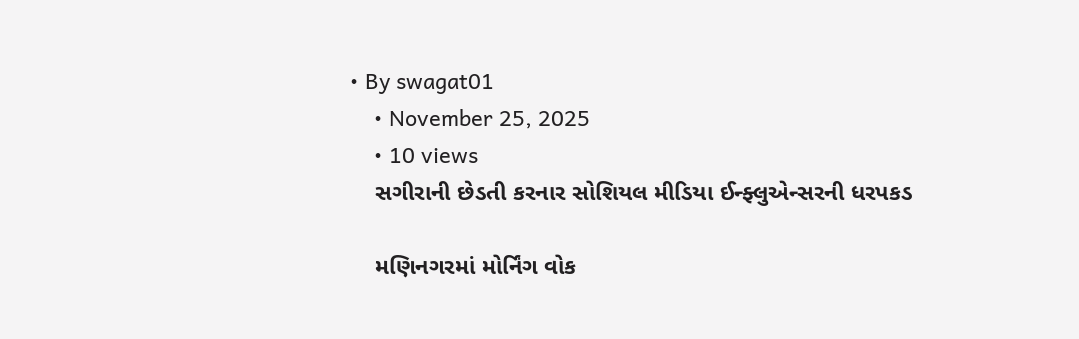• By swagat01
    • November 25, 2025
    • 10 views
    સગીરાની છેડતી કરનાર સોશિયલ મીડિયા ઈન્ફ્લુએન્સરની ધરપકડ

    મણિનગરમાં મોર્નિંગ વોક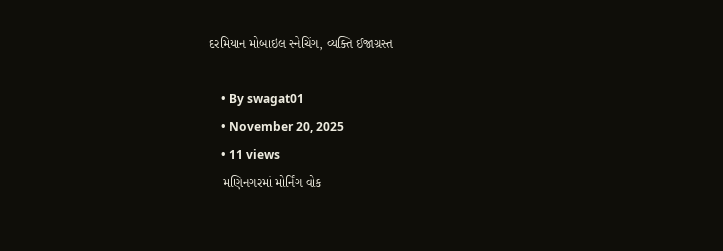દરમિયાન મોબાઇલ સ્નેચિંગ, વ્યક્તિ ઈજાગ્રસ્ત

    • By swagat01
    • November 20, 2025
    • 11 views
    મણિનગરમાં મોર્નિંગ વોક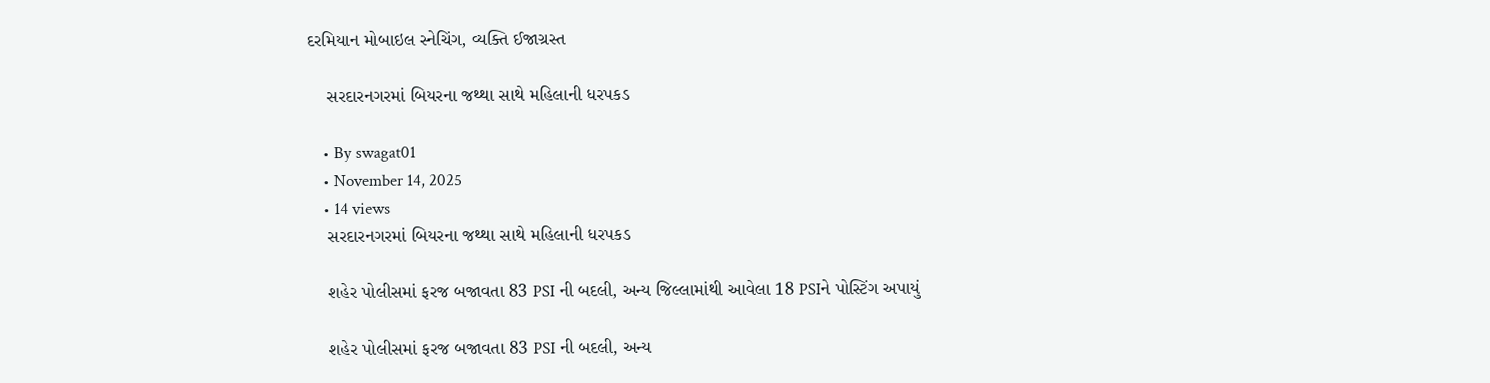દરમિયાન મોબાઇલ સ્નેચિંગ, વ્યક્તિ ઈજાગ્રસ્ત

    સરદારનગરમાં બિયરના જથ્થા સાથે મહિલાની ધરપકડ

    • By swagat01
    • November 14, 2025
    • 14 views
    સરદારનગરમાં બિયરના જથ્થા સાથે મહિલાની ધરપકડ

    શહેર પોલીસમાં ફરજ બજાવતા 83 PSI ની બદલી, અન્ય જિલ્લામાંથી આવેલા 18 PSIને પોસ્ટિંગ અપાયું

    શહેર પોલીસમાં ફરજ બજાવતા 83 PSI ની બદલી, અન્ય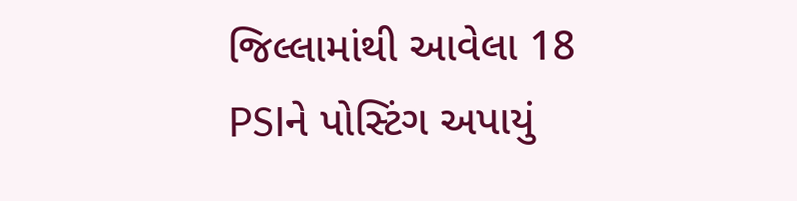જિલ્લામાંથી આવેલા 18 PSIને પોસ્ટિંગ અપાયું